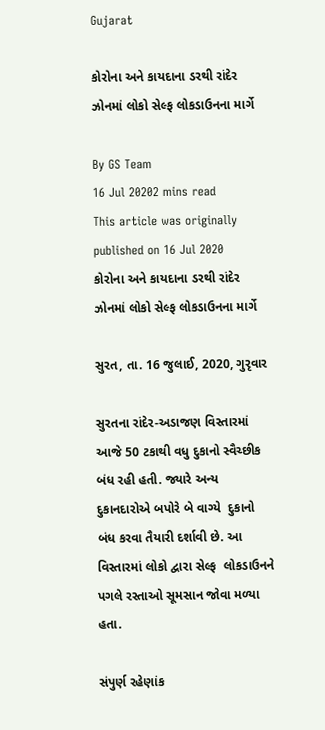Gujarat

કોરોના અને કાયદાના ડરથી રાંદેર ઝોનમાં લોકો સેલ્ફ લોકડાઉનના માર્ગે

By GS Team
16 Jul 20202 mins read
This article was originally published on 16 Jul 2020
કોરોના અને કાયદાના ડરથી રાંદેર ઝોનમાં લોકો સેલ્ફ લોકડાઉનના માર્ગે

સુરત, તા. 16 જુલાઈ, 2020, ગુરૃવાર

સુરતના રાંદેર-અડાજણ વિસ્તારમાં આજે 50 ટકાથી વધુ દુકાનો સ્વૈચ્છીક બંધ રહી હતી. જ્યારે અન્ય દુકાનદારોએ બપોરે બે વાગ્યે  દુકાનો બંધ કરવા તૈયારી દર્શાવી છે. આ વિસ્તારમાં લોકો દ્વારા સેલ્ફ  લોકડાઉનને પગલે રસ્તાઓ સૂમસાન જોવા મળ્યા હતા.

સંપુર્ણ રહેણાંક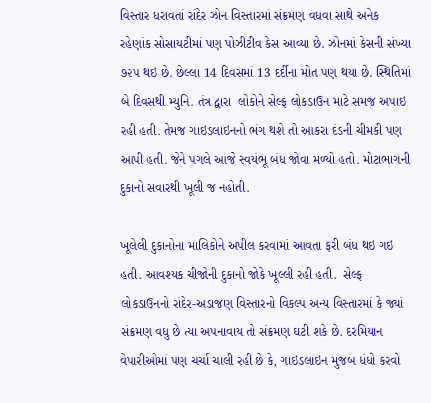વિસ્તાર ધરાવતાં રાંદેર ઝોન વિસ્તારમાં સંક્રમણ વધવા સાથે અનેક રહેણાંક સોસાયટીમાં પણ પોઝીટીવ કેસ આવ્યા છે. ઝોનમાં કેસની સંખ્યા ૭૨૫ થઇ છે. છેલ્લા 14 દિવસમાં 13 દર્દીના મોત પણ થયા છે. સ્થિતિમાં બે દિવસથી મ્યુનિ. તંત્ર દ્વારા  લોકોને સેલ્ફ લોકડાઉન માટે સમજ અપાઇ રહી હતી. તેમજ ગાઇડલાઇનનો ભંગ થશે તો આકરા દંડની ચીમકી પણ આપી હતી. જેને પગલે આજે સ્વયંભૂ બંધ જોવા મળ્યો હતો. મોટાભાગની દુકાનો સવારથી ખૂલી જ નહોતી.

ખૂલેલી દુકાનોના માલિકોને અપીલ કરવામાં આવતા ફરી બંધ થઇ ગઇ હતી. આવશ્યક ચીજોની દુકાનો જોકે ખૂલ્લી રહી હતી.  સેલ્ફ લોકડાઉનનો રાંદેર-અડાજણ વિસ્તારનો વિકલ્પ અન્ય વિસ્તારમાં કે જ્યાં સંક્રમણ વધુ છે ત્યા અપનાવાય તો સંક્રમણ ઘટી શકે છે. દરમિયાન વેપારીઓમાં પણ ચર્ચા ચાલી રહી છે કે, ગાઇડલાઇન મુજબ ધંધો કરવો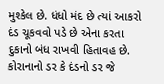મુશ્કેલ છે. ધંધો મંદ છે ત્યાં આકરો દંડ ચૂકવવો પડે છે એના કરતા દુકાનો બંધ રાખવી હિતાવહ છે. કોરાનાનો ડર કે દંડનો ડર જે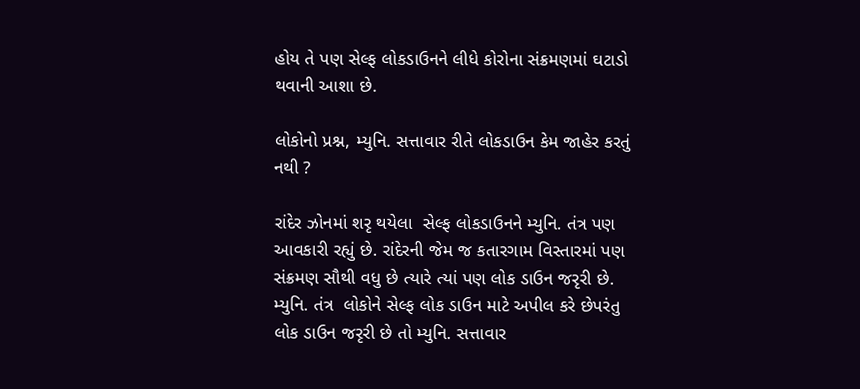હોય તે પણ સેલ્ફ લોકડાઉનને લીધે કોરોના સંક્રમણમાં ઘટાડો થવાની આશા છે.

લોકોનો પ્રશ્ન, મ્યુનિ. સત્તાવાર રીતે લોકડાઉન કેમ જાહેર કરતું નથી ?

રાંદેર ઝોનમાં શરૃ થયેલા  સેલ્ફ લોકડાઉનને મ્યુનિ. તંત્ર પણ આવકારી રહ્યું છે. રાંદેરની જેમ જ કતારગામ વિસ્તારમાં પણ સંક્રમણ સૌથી વધુ છે ત્યારે ત્યાં પણ લોક ડાઉન જરૃરી છે. મ્યુનિ. તંત્ર  લોકોને સેલ્ફ લોક ડાઉન માટે અપીલ કરે છેપરંતુ લોક ડાઉન જરૃરી છે તો મ્યુનિ. સત્તાવાર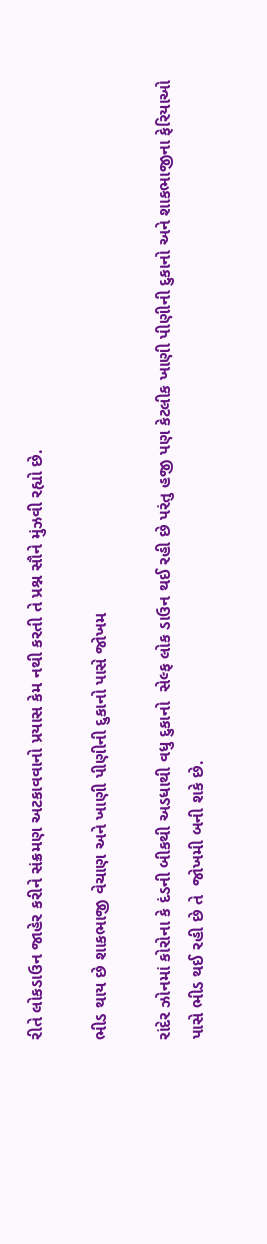રીતે લોકડાઉન જાહેર કરીને સંક્રમણ અટકાવવાનો પ્રયાસ કેમ નથી કરતી તે પ્રશ્ન સૌને મુંઝવી રહ્યો છે.

ભીડ થાય છે શાકભાજી વેચાણ અને ખાણી પીણીની દુકાનો પાસે જોખમ

રાંદેર ઝોનમાં કોરોના કે દંડની બીકથી અડધાથી વધુ દુકાનો  સેલ્ફ લોક ડાઉન થઈ રહી છે પરંતુ હજી પણ કેટલીક ખાણી પીણીની દુકાનો અને શાકભાજીના ફેરિયાઓ પાસે ભીડ થઈ રહી છે તે  જોખમી બની શકે છે.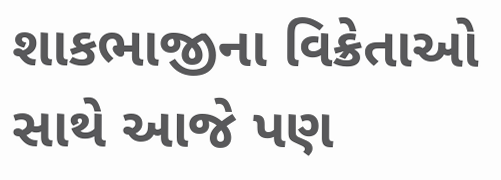શાકભાજીના વિક્રેતાઓ સાથે આજે પણ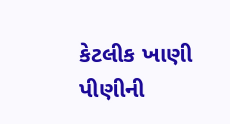કેટલીક ખાણી પીણીની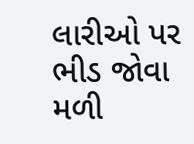લારીઓ પર ભીડ જોવા મળી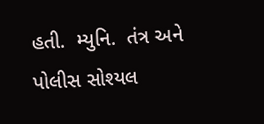હતી.  મ્યુનિ.  તંત્ર અને પોલીસ સોશ્યલ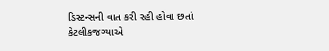ડિસ્ટન્સની વાત કરી રહી હોવા છતાં કેટલીકજગ્યાએ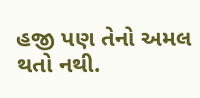હજી પણ તેનો અમલ થતો નથી.